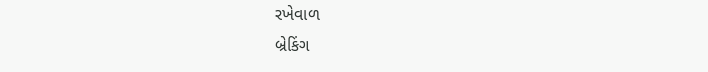રખેવાળ
બ્રેકિંગ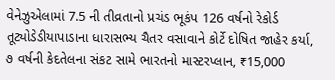વેનેઝુએલામાં 7.5 ની તીવ્રતાનો પ્રચંડ ભૂકંપ 126 વર્ષનો રેકોર્ડ તૂટ્યોડેડીયાપાડાના ધારાસભ્ય ચૈતર વસાવાને કોર્ટે દોષિત જાહેર કર્યા, ૭ વર્ષની કેદતેલના સંકટ સામે ભારતનો માસ્ટરપ્લાન, ₹15,000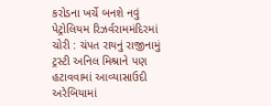કરોડના ખર્ચે બનશે નવું પેટ્રોલિયમ રિઝર્વરામમંદિરમાં ચોરી : ચંપત રાયનું રાજીનામું ટ્રસ્ટી અનિલ મિશ્રાને પણ હટાવવામાં આવ્યાસાઉદી અરેબિયામાં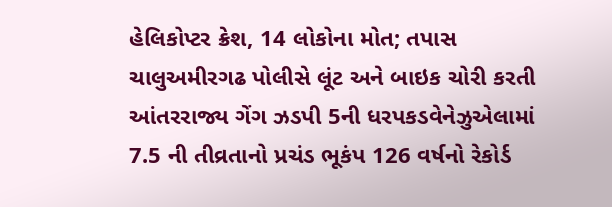હેલિકોપ્ટર ક્રેશ, 14 લોકોના મોત; તપાસ ચાલુઅમીરગઢ પોલીસે લૂંટ અને બાઇક ચોરી કરતી આંતરરાજ્ય ગેંગ ઝડપી 5ની ધરપકડવેનેઝુએલામાં 7.5 ની તીવ્રતાનો પ્રચંડ ભૂકંપ 126 વર્ષનો રેકોર્ડ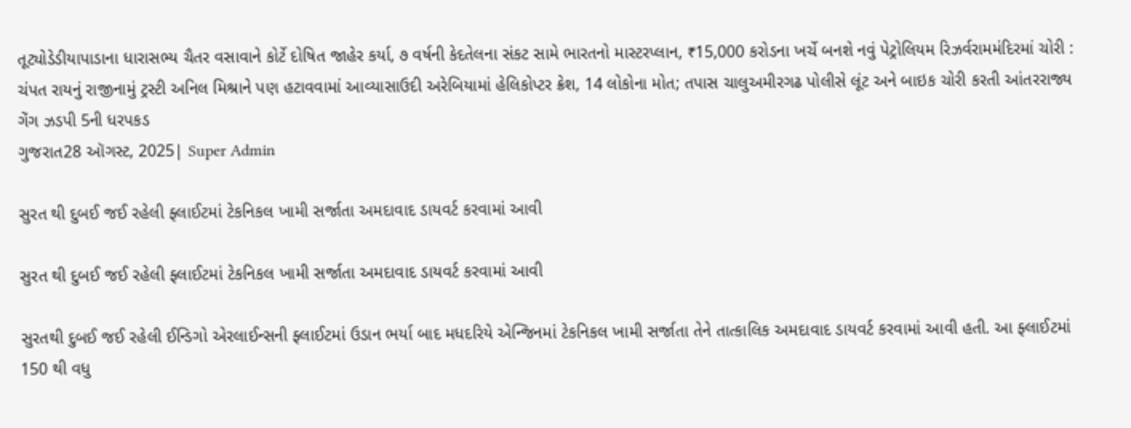તૂટ્યોડેડીયાપાડાના ધારાસભ્ય ચૈતર વસાવાને કોર્ટે દોષિત જાહેર કર્યા, ૭ વર્ષની કેદતેલના સંકટ સામે ભારતનો માસ્ટરપ્લાન, ₹15,000 કરોડના ખર્ચે બનશે નવું પેટ્રોલિયમ રિઝર્વરામમંદિરમાં ચોરી : ચંપત રાયનું રાજીનામું ટ્રસ્ટી અનિલ મિશ્રાને પણ હટાવવામાં આવ્યાસાઉદી અરેબિયામાં હેલિકોપ્ટર ક્રેશ, 14 લોકોના મોત; તપાસ ચાલુઅમીરગઢ પોલીસે લૂંટ અને બાઇક ચોરી કરતી આંતરરાજ્ય ગેંગ ઝડપી 5ની ધરપકડ
ગુજરાત28 ઑગસ્ટ, 2025| Super Admin

સુરત થી દુબઈ જઈ રહેલી ફ્લાઈટમાં ટેકનિકલ ખામી સર્જાતા અમદાવાદ ડાયવર્ટ કરવામાં આવી

સુરત થી દુબઈ જઈ રહેલી ફ્લાઈટમાં ટેકનિકલ ખામી સર્જાતા અમદાવાદ ડાયવર્ટ કરવામાં આવી

સુરતથી દુબઈ જઈ રહેલી ઈન્ડિગો એરલાઈન્સની ફ્લાઈટમાં ઉડાન ભર્યા બાદ મધદરિયે એન્જિનમાં ટેકનિકલ ખામી સર્જાતા તેને તાત્કાલિક અમદાવાદ ડાયવર્ટ કરવામાં આવી હતી. આ ફ્લાઈટમાં 150 થી વધુ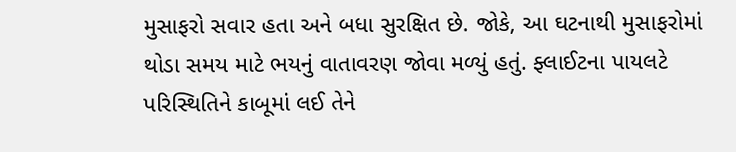મુસાફરો સવાર હતા અને બધા સુરક્ષિત છે. જોકે, આ ઘટનાથી મુસાફરોમાં થોડા સમય માટે ભયનું વાતાવરણ જોવા મળ્યું હતું. ફ્લાઈટના પાયલટે પરિસ્થિતિને કાબૂમાં લઈ તેને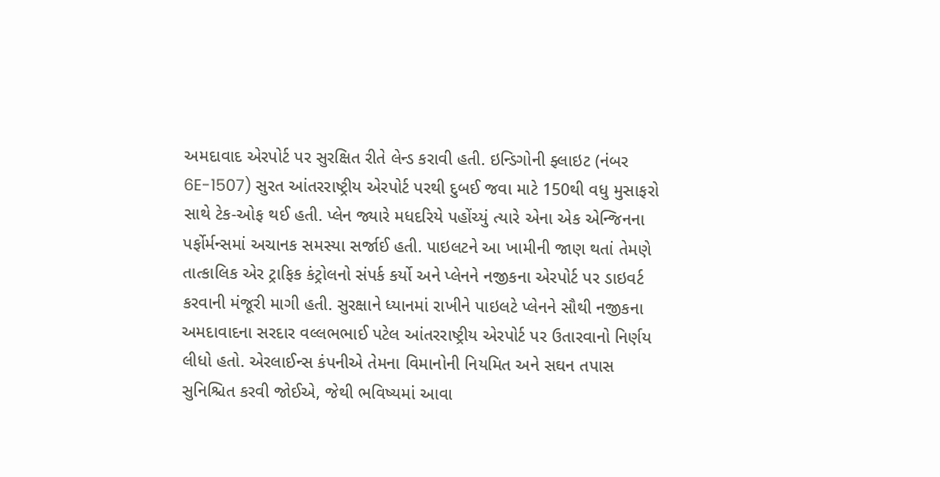અમદાવાદ એરપોર્ટ પર સુરક્ષિત રીતે લેન્ડ કરાવી હતી. ઇન્ડિગોની ફ્લાઇટ (નંબર 6E-1507) સુરત આંતરરાષ્ટ્રીય એરપોર્ટ પરથી દુબઈ જવા માટે 150થી વધુ મુસાફરો સાથે ટેક-ઓફ થઈ હતી. પ્લેન જ્યારે મધદરિયે પહોંચ્યું ત્યારે એના એક એન્જિનના પર્ફોર્મન્સમાં અચાનક સમસ્યા સર્જાઈ હતી. પાઇલટને આ ખામીની જાણ થતાં તેમણે તાત્કાલિક એર ટ્રાફિક કંટ્રોલનો સંપર્ક કર્યો અને પ્લેનને નજીકના એરપોર્ટ પર ડાઇવર્ટ કરવાની મંજૂરી માગી હતી. સુરક્ષાને ધ્યાનમાં રાખીને પાઇલટે પ્લેનને સૌથી નજીકના અમદાવાદના સરદાર વલ્લભભાઈ પટેલ આંતરરાષ્ટ્રીય એરપોર્ટ પર ઉતારવાનો નિર્ણય લીધો હતો. એરલાઈન્સ કંપનીએ તેમના વિમાનોની નિયમિત અને સઘન તપાસ સુનિશ્ચિત કરવી જોઈએ, જેથી ભવિષ્યમાં આવા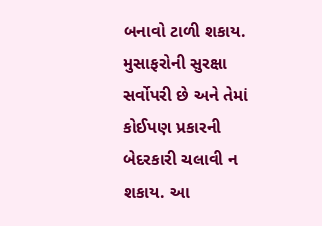બનાવો ટાળી શકાય. મુસાફરોની સુરક્ષા સર્વોપરી છે અને તેમાં કોઈપણ પ્રકારની બેદરકારી ચલાવી ન શકાય. આ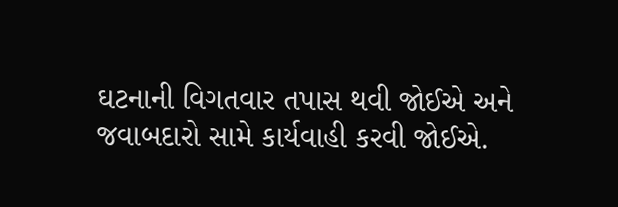ઘટનાની વિગતવાર તપાસ થવી જોઈએ અને જવાબદારો સામે કાર્યવાહી કરવી જોઈએ.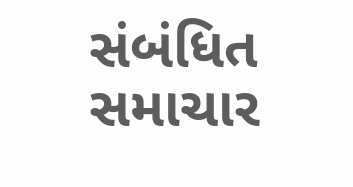સંબંધિત સમાચાર